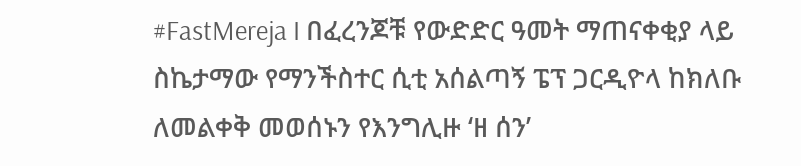#FastMereja I በፈረንጆቹ የውድድር ዓመት ማጠናቀቂያ ላይ ስኬታማው የማንችስተር ሲቲ አሰልጣኝ ፔፕ ጋርዲዮላ ከክለቡ ለመልቀቅ መወሰኑን የእንግሊዙ ‘ዘ ሰን’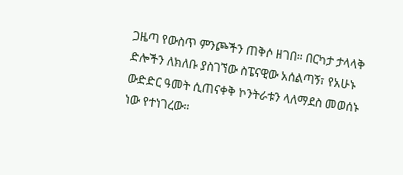ጋዜጣ የውስጥ ምንጮችን ጠቅሶ ዘገበ። በርካታ ታላላቅ ድሎችን ለክለቡ ያስገኘው ስፔናዊው አሰልጣኝ፣ የአሁኑ ውድድር ዓመት ሲጠናቀቅ ኮንትራቱን ላለማደስ መወሰኑ ነው የተነገረው።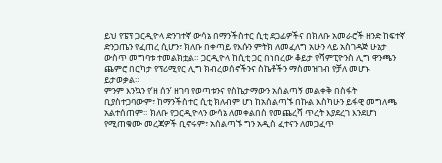ይህ የፔፕ ጋርዲዮላ ድንገተኛ ውሳኔ በማንችስተር ሲቲ ደጋፊዎችና በክለቡ አመራሮች ዘንድ ከፍተኛ ድንጋጤን የፈጠረ ሲሆን፣ ክለቡ በቀጣይ የእሱን ምትክ ለመፈለግ አሁን ላይ አስገዳጅ ሁኔታ ውስጥ መግባቱ ተመልክቷል። ጋርዲዮላ ከሲቲ ጋር በነበረው ቆይታ የሻምፒዮንስ ሊግ ዋንጫን ጨምሮ በርካታ የፕሪሚየር ሊግ ክብረወሰኖችንና ስኬቶችን ማስመዝገብ የቻለ መሆኑ ይታወቃል።
ምንም እንኳን የ’ዘ ሰን’ ዘገባ የወጣቱንና የስኬታማውን አሰልጣኝ መልቀቅ በስፋት ቢያስተጋባውም፣ ከማንችስተር ሲቲ ክለብም ሆነ ከአሰልጣኙ በኩል እስካሁን ይፋዊ መግለጫ አልተሰጠም። ክለቡ የጋርዲዮላን ውሳኔ ለመቀልበስ የመጨረሻ ጥረት እያደረገ እንደሆነ የሚጠቁሙ መረጃዎች ቢኖሩም፣ አሰልጣኙ ግን አዲስ ፈተናን ለመጋፈጥ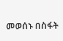መወሰኑ በስፋት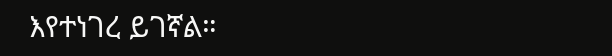እየተነገረ ይገኛል።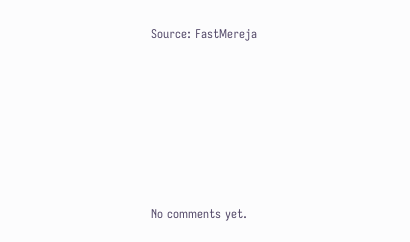Source: FastMereja








No comments yet.